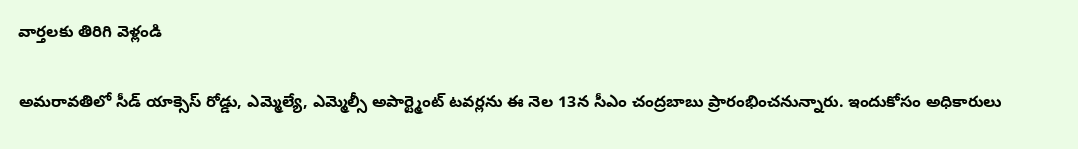వార్తలకు తిరిగి వెళ్లండి

అమరావతిలో సీడ్ యాక్సెస్ రోడ్డు, ఎమ్మెల్యే, ఎమ్మెల్సీ అపార్ట్మెంట్ టవర్లను ఈ నెల 13న సీఎం చంద్రబాబు ప్రారంభించనున్నారు. ఇందుకోసం అధికారులు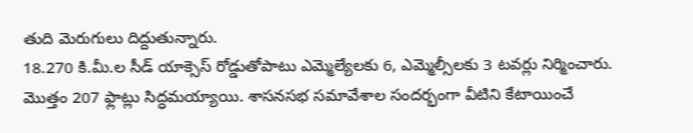తుది మెరుగులు దిద్దుతున్నారు.
18.270 కి.మీ.ల సీడ్ యాక్సెస్ రోడ్డుతోపాటు ఎమ్మెల్యేలకు 6, ఎమ్మెల్సీలకు 3 టవర్లు నిర్మించారు. మొత్తం 207 ఫ్లాట్లు సిద్ధమయ్యాయి. శాసనసభ సమావేశాల సందర్భంగా వీటిని కేటాయించే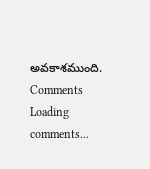అవకాశముంది.
Comments
Loading comments...